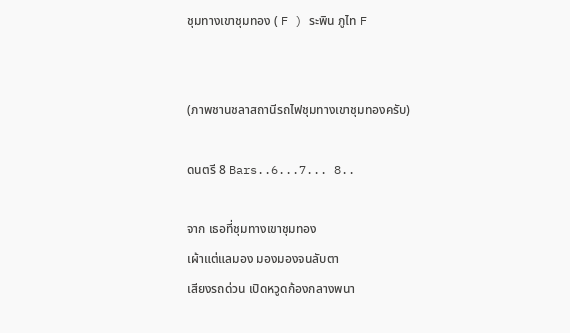ชุมทางเขาชุมทอง ( F ) ระพิน ภูไท F


(ภาพชานชลาสถานีรถไฟชุมทางเขาชุมทองครับ)

ดนตรี 8 Bars..6...7... 8..

จาก เธอที่ชุมทางเขาชุมทอง
เผ้าแต่แลมอง มองมองจนลับตา
เสียงรถด่วน เปิดหวูดก้องกลางพนา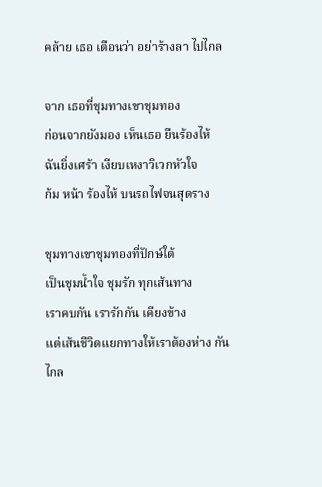คล้าย เธอ เตือนว่า อย่าร้างลา ไปไกล

จาก เธอที่ชุมทางเขาชุมทอง
ก่อนจากยังมอง เห็นเธอ ยืนร้องไห้
ฉันยิ่งเศร้า เงียบเหงาวิเวกหัวใจ
ก้ม หน้า ร้องไห้ บนรถไฟจนสุดราง

ชุมทางเขาชุมทองที่ปักษ์ใต้
เป็นชุมน้ำใจ ชุมรัก ทุกเส้นทาง
เราคบกัน เรารักกัน เคียงข้าง
แต่เส้นชีวิตแยกทางให้เราต้องห่าง กันไกล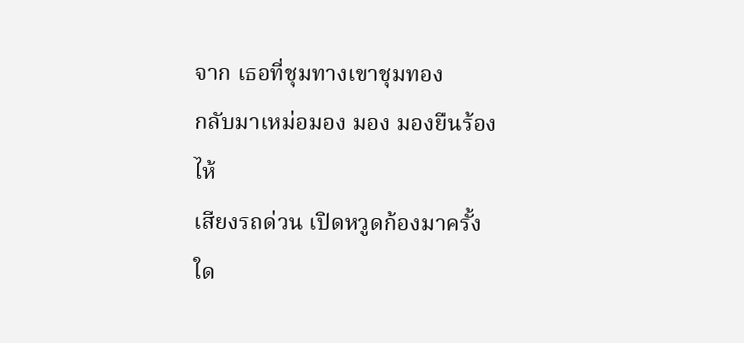จาก เธอที่ชุมทางเขาชุมทอง
กลับมาเหม่อมอง มอง มองยืนร้องไห้
เสียงรถด่วน เปิดหวูดก้องมาครั้งใด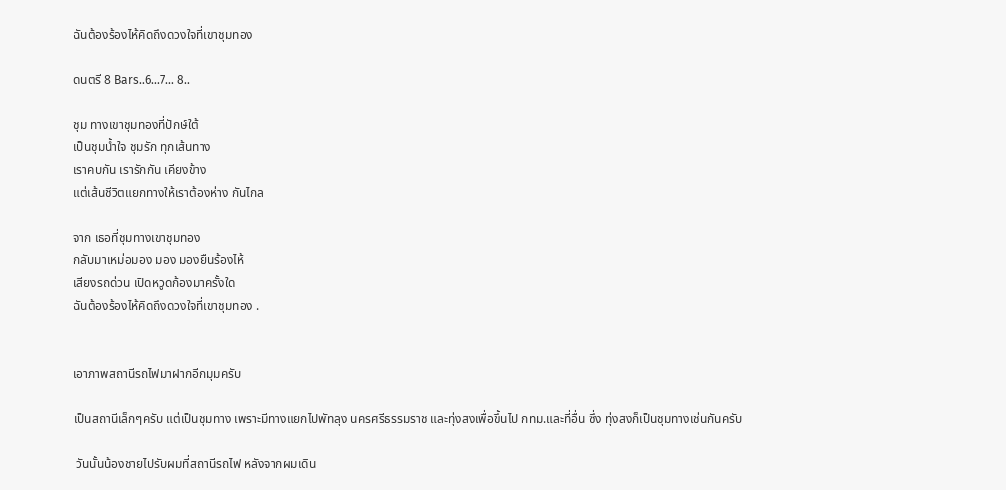ฉันต้องร้องไห้คิดถึงดวงใจที่เขาชุมทอง

ดนตรี 8 Bars..6...7... 8..

ชุม ทางเขาชุมทองที่ปักษ์ใต้
เป็นชุมน้ำใจ ชุมรัก ทุกเส้นทาง
เราคบกัน เรารักกัน เคียงข้าง
แต่เส้นชีวิตแยกทางให้เราต้องห่าง กันไกล

จาก เธอที่ชุมทางเขาชุมทอง
กลับมาเหม่อมอง มอง มองยืนร้องไห้
เสียงรถด่วน เปิดหวูดก้องมาครั้งใด
ฉันต้องร้องไห้คิดถึงดวงใจที่เขาชุมทอง .


เอาภาพสถานีรถไฟมาฝากอีกมุมครับ

เป็นสถานีเล็กๆครับ แต่เป็นชุมทาง เพราะมีทางแยกไปพัทลุง นครศรีธรรมราช และทุ่งสงเพื่อขึ้นไป กทม.และที่อื่น ซึ่ง ทุ่งสงก็เป็นชุมทางเช่นกันครับ

 วันนั้นน้องชายไปรับผมที่สถานีรถไฟ หลังจากผมเดิน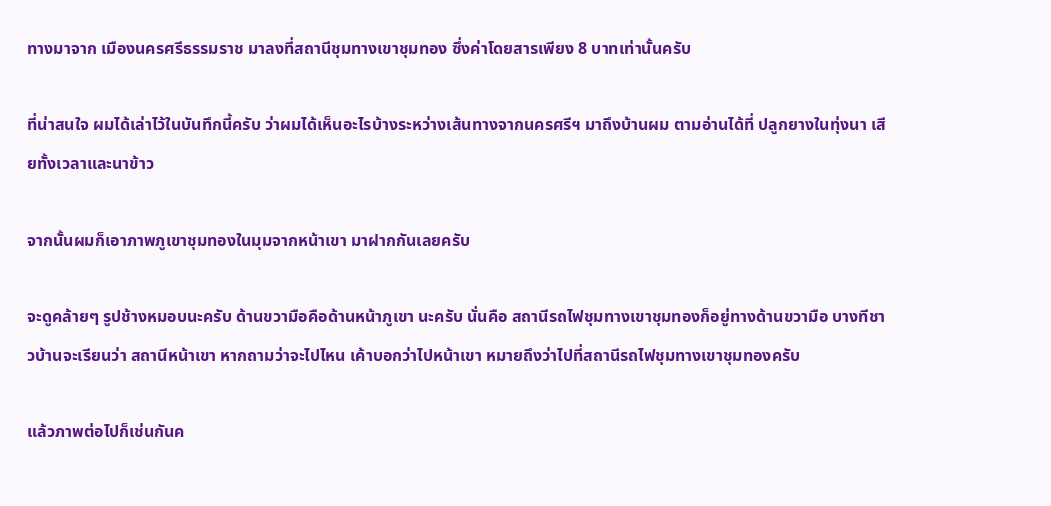ทางมาจาก เมืองนครศรีธรรมราช มาลงที่สถานีชุมทางเขาชุมทอง ซึ่งค่าโดยสารเพียง 8 บาทเท่านั้นครับ

ที่น่าสนใจ ผมได้เล่าไว้ในบันทึกนี้ครับ ว่าผมได้เห็นอะไรบ้างระหว่างเส้นทางจากนครศรีฯ มาถึงบ้านผม ตามอ่านได้ที่ ปลูกยางในทุ่งนา เสียทั้งเวลาและนาข้าว

จากนั้นผมก็เอาภาพภูเขาชุมทองในมุมจากหน้าเขา มาฝากกันเลยครับ

จะดูคล้ายๆ รูปช้างหมอบนะครับ ด้านขวามือคือด้านหน้าภูเขา นะครับ นั่นคือ สถานีรถไฟชุมทางเขาชุมทองก็อยู่ทางด้านขวามือ บางทีชาวบ้านจะเรียนว่า สถานีหน้าเขา หากถามว่าจะไปไหน เค้าบอกว่าไปหน้าเขา หมายถึงว่าไปที่สถานีรถไฟชุมทางเขาชุมทองครับ

แล้วภาพต่อไปก็เช่นกันค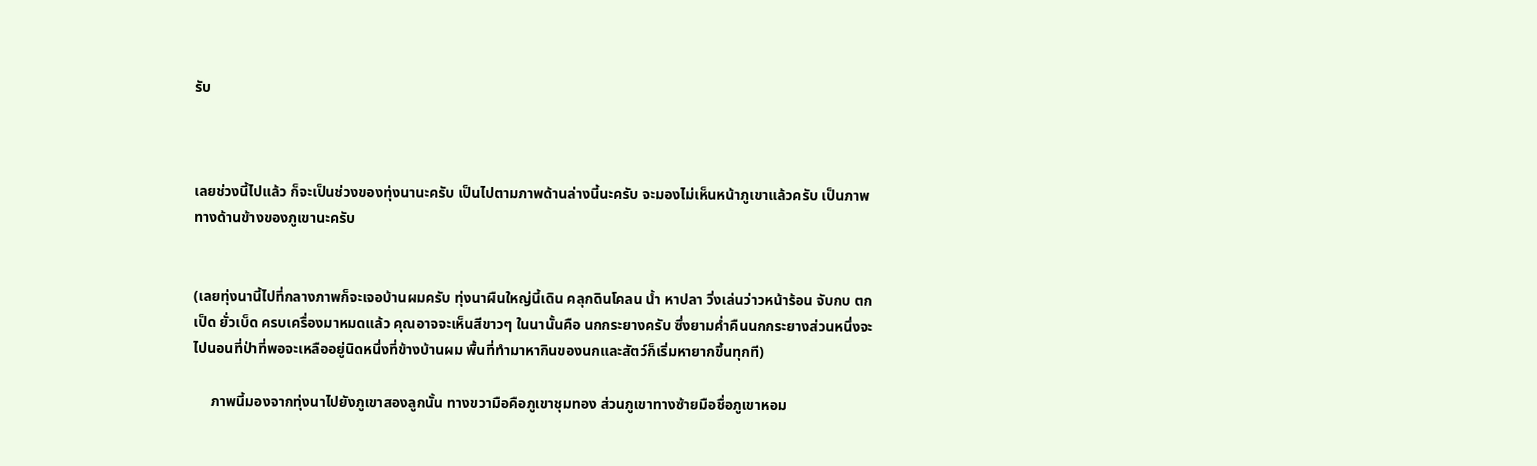รับ



เลยช่วงนี้ไปแล้ว ก็จะเป็นช่วงของทุ่งนานะครับ เป็นไปตามภาพด้านล่างนี้นะครับ จะมองไม่เห็นหน้าภูเขาแล้วครับ เป็นภาพทางด้านข้างของภูเขานะครับ


(เลยทุ่งนานี้ไปที่กลางภาพก็จะเจอบ้านผมครับ ทุ่งนาผืนใหญ่นี้เดิน คลุกดินโคลน น้ำ หาปลา วิ่งเล่นว่าวหน้าร้อน จับกบ ตกเป็ด ยั่วเบ็ด ครบเครื่องมาหมดแล้ว คุณอาจจะเห็นสีขาวๆ ในนานั้นคือ นกกระยางครับ ซึ่งยามค่ำคืนนกกระยางส่วนหนึ่งจะไปนอนที่ป่าที่พอจะเหลืออยู่นิดหนึ่งที่ข้างบ้านผม พื้นที่ทำมาหากินของนกและสัตว์ก็เริ่มหายากขึ้นทุกที)

     ภาพนี้มองจากทุ่งนาไปยังภูเขาสองลูกนั้น ทางขวามือคือภูเขาชุมทอง ส่วนภูเขาทางซ้ายมือชื่อภูเขาหอม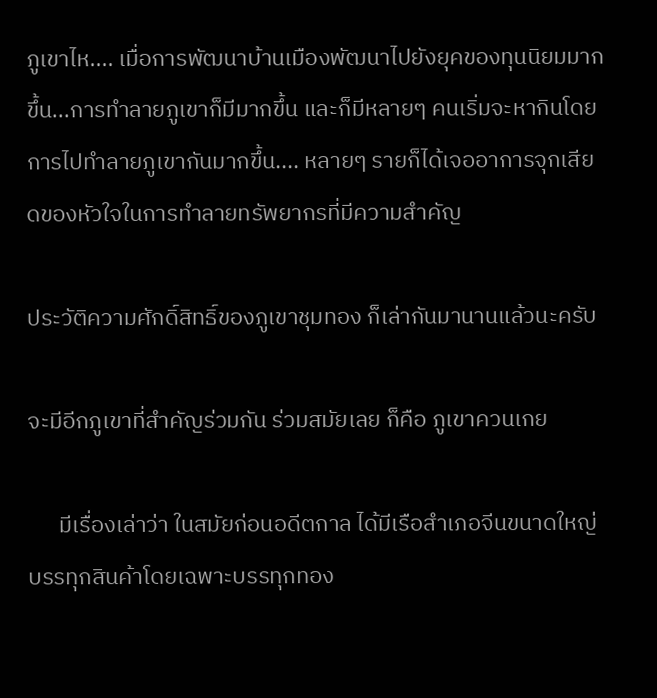ภูเขาไห.... เมื่อการพัฒนาบ้านเมืองพัฒนาไปยังยุคของทุนนิยมมากขึ้น...การทำลายภูเขาก็มีมากขึ้น และก็มีหลายๆ คนเริ่มจะหากินโดยการไปทำลายภูเขากันมากขึ้น.... หลายๆ รายก็ได้เจออาการจุกเสียดของหัวใจในการทำลายทรัพยากรที่มีความสำคัญ

ประวัติความศักดิ์สิทธิ์ของภูเขาชุมทอง ก็เล่ากันมานานแล้วนะครับ

จะมีอีกภูเขาที่สำคัญร่วมกัน ร่วมสมัยเลย ก็คือ ภูเขาควนเกย

      มีเรื่องเล่าว่า ในสมัยก่อนอดีตกาล ได้มีเรือสำเภอจีนขนาดใหญ่บรรทุกสินค้าโดยเฉพาะบรรทุกทอง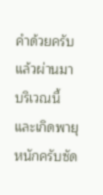คำด้วยครับ แล้วผ่านมาบริเวณนี้ และเกิดพายุหนักครับซัด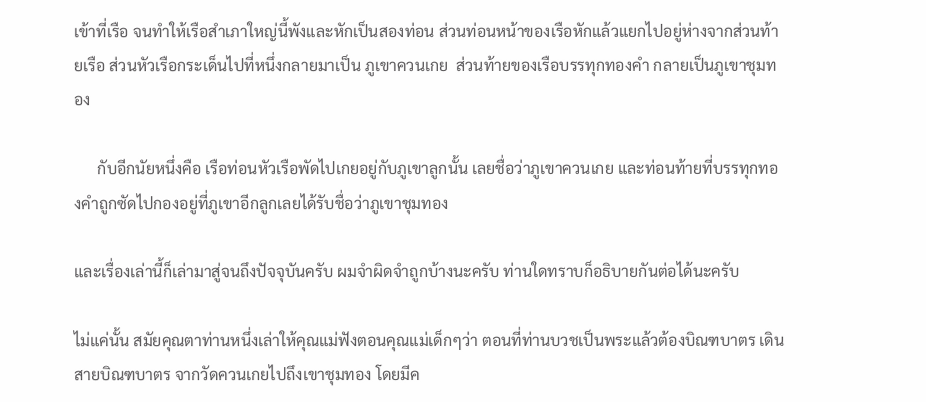เข้าที่เรือ จนทำให้เรือสำเภาใหญ่นี้พังและหักเป็นสองท่อน ส่วนท่อนหน้าของเรือหักแล้วแยกไปอยู่ห่างจากส่วนท้ายเรือ ส่วนหัวเรือกระเด็นไปที่หนึ่งกลายมาเป็น ภูเขาควนเกย  ส่วนท้ายของเรือบรรทุกทองคำ กลายเป็นภูเขาชุมทอง

      กับอีกนัยหนึ่งคือ เรือท่อนหัวเรือพัดไปเกยอยู่กับภูเขาลูกนั้น เลยชื่อว่าภูเขาควนเกย และท่อนท้ายที่บรรทุกทองคำถูกซัดไปกองอยู่ที่ภูเขาอีกลูกเลยได้รับชื่อว่าภูเขาชุมทอง

และเรื่องเล่านี้ก็เล่ามาสู่จนถึงปัจจุบันครับ ผมจำผิดจำถูกบ้างนะครับ ท่านใดทราบก็อธิบายกันต่อได้นะครับ

ไม่แค่นั้น สมัยคุณตาท่านหนึ่งเล่าให้คุณแม่ฟังตอนคุณแม่เด็กๆว่า ตอนที่ท่านบวชเป็นพระแล้วต้องบิณฑบาตร เดินสายบิณฑบาตร จากวัดควนเกยไปถึงเขาชุมทอง โดยมีค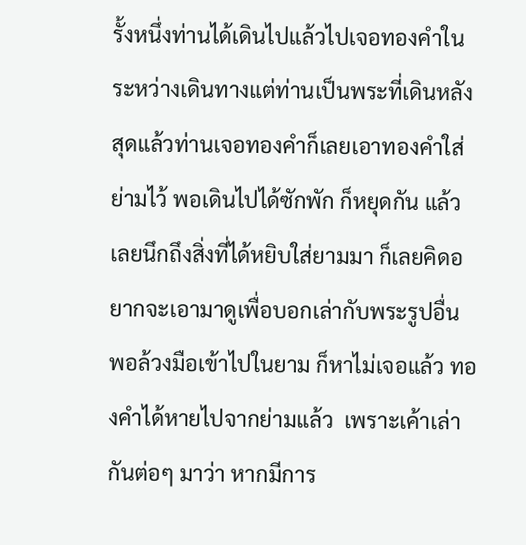รั้งหนึ่งท่านได้เดินไปแล้วไปเจอทองคำในระหว่างเดินทางแต่ท่านเป็นพระที่เดินหลังสุดแล้วท่านเจอทองคำก็เลยเอาทองคำใส่ย่ามไว้ พอเดินไปได้ซักพัก ก็หยุดกัน แล้วเลยนึกถึงสิ่งที่ได้หยิบใส่ยามมา ก็เลยคิดอยากจะเอามาดูเพื่อบอกเล่ากับพระรูปอื่น พอล้วงมือเข้าไปในยาม ก็หาไม่เจอแล้ว ทองคำได้หายไปจากย่ามแล้ว  เพราะเค้าเล่ากันต่อๆ มาว่า หากมีการ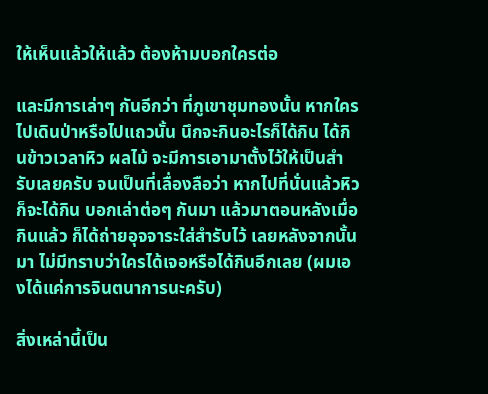ให้เห็นแล้วให้แล้ว ต้องห้ามบอกใครต่อ

และมีการเล่าๆ กันอีกว่า ที่ภูเขาชุมทองนั้น หากใครไปเดินป่าหรือไปแถวนั้น นึกจะกินอะไรก็ได้กิน ได้กินข้าวเวลาหิว ผลไม้ จะมีการเอามาตั้งไว้ให้เป็นสำรับเลยครับ จนเป็นที่เลื่องลือว่า หากไปที่นั่นแล้วหิวก็จะได้กิน บอกเล่าต่อๆ กันมา แล้วมาตอนหลังเมื่อกินแล้ว ก็ได้ถ่ายอุจจาระใส่สำรับไว้ เลยหลังจากนั้นมา ไม่มีทราบว่าใครได้เจอหรือได้กินอีกเลย (ผมเองได้แค่การจินตนาการนะครับ)

สิ่งเหล่านี้เป็น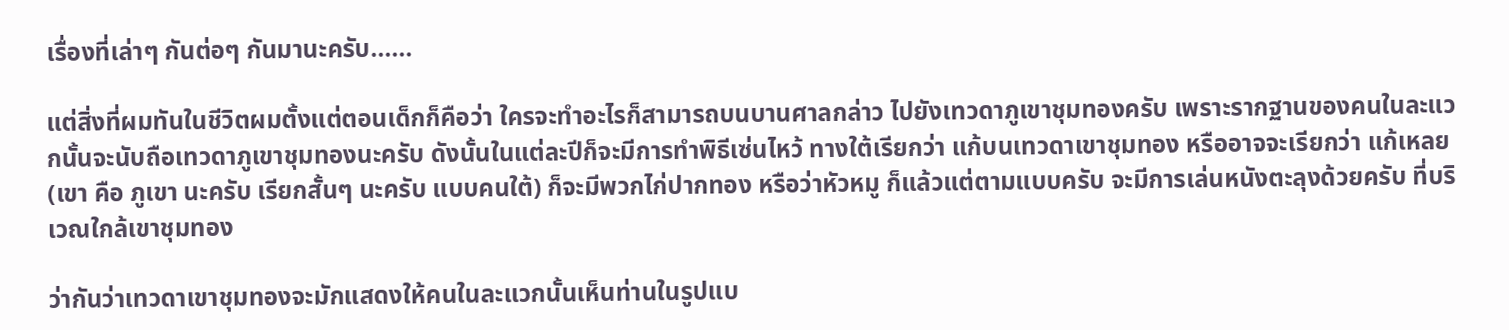เรื่องที่เล่าๆ กันต่อๆ กันมานะครับ......

แต่สิ่งที่ผมทันในชีวิตผมตั้งแต่ตอนเด็กก็คือว่า ใครจะทำอะไรก็สามารถบนบานศาลกล่าว ไปยังเทวดาภูเขาชุมทองครับ เพราะรากฐานของคนในละแวกนั้นจะนับถือเทวดาภูเขาชุมทองนะครับ ดังนั้นในแต่ละปีก็จะมีการทำพิธีเซ่นไหว้ ทางใต้เรียกว่า แก้บนเทวดาเขาชุมทอง หรืออาจจะเรียกว่า แก้เหลย (เขา คือ ภูเขา นะครับ เรียกสั้นๆ นะครับ แบบคนใต้) ก็จะมีพวกไก่ปากทอง หรือว่าหัวหมู ก็แล้วแต่ตามแบบครับ จะมีการเล่นหนังตะลุงด้วยครับ ที่บริเวณใกล้เขาชุมทอง

ว่ากันว่าเทวดาเขาชุมทองจะมักแสดงให้คนในละแวกนั้นเห็นท่านในรูปแบ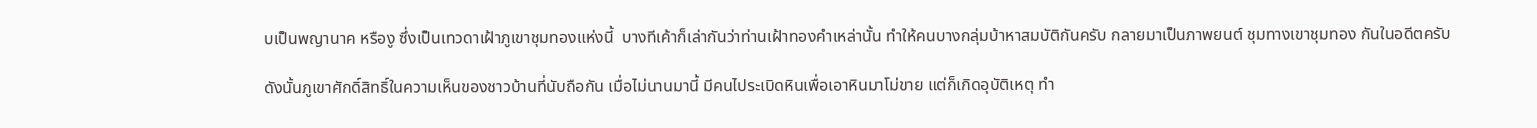บเป็นพญานาค หรืองู ซึ่งเป็นเทวดาเฝ้าภูเขาชุมทองแห่งนี้  บางทีเค้าก็เล่ากันว่าท่านเฝ้าทองคำเหล่านั้น ทำให้คนบางกลุ่มบ้าหาสมบัติกันครับ กลายมาเป็นภาพยนต์ ชุมทางเขาชุมทอง กันในอดีตครับ

ดังนั้นภูเขาศักดิ์สิทธิ์ในความเห็นของชาวบ้านที่นับถือกัน เมื่อไม่นานมานี้ มีคนไประเบิดหินเพื่อเอาหินมาโม่ขาย แต่ก็เกิดอุบัติเหตุ ทำ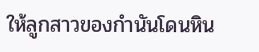ให้ลูกสาวของกำนันโดนหิน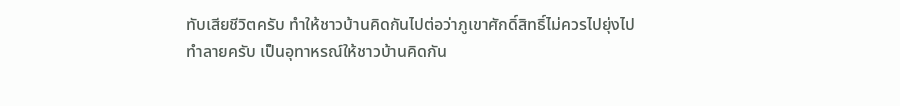ทับเสียชีวิตครับ ทำให้ชาวบ้านคิดกันไปต่อว่าภูเขาศักดิ์สิทธิ์ไม่ควรไปยุ่งไปทำลายครับ เป็นอุทาหรณ์ให้ชาวบ้านคิดกัน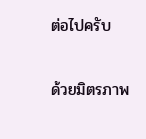ต่อไปครับ

ด้วยมิตรภาพ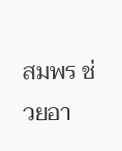สมพร ช่วยอา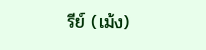รีย์ (เม้ง)